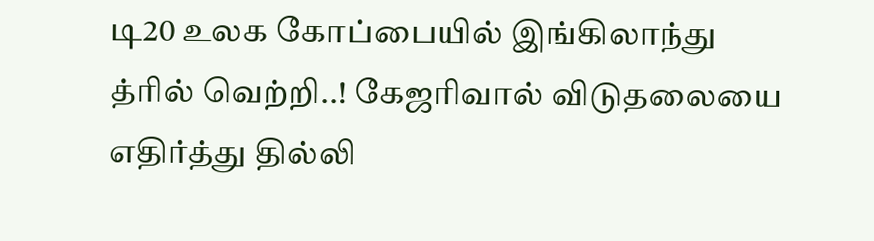டி20 உலக கோப்பையில் இங்கிலாந்து த்ரில் வெற்றி..! கேஜரிவால் விடுதலையை எதிர்த்து தில்லி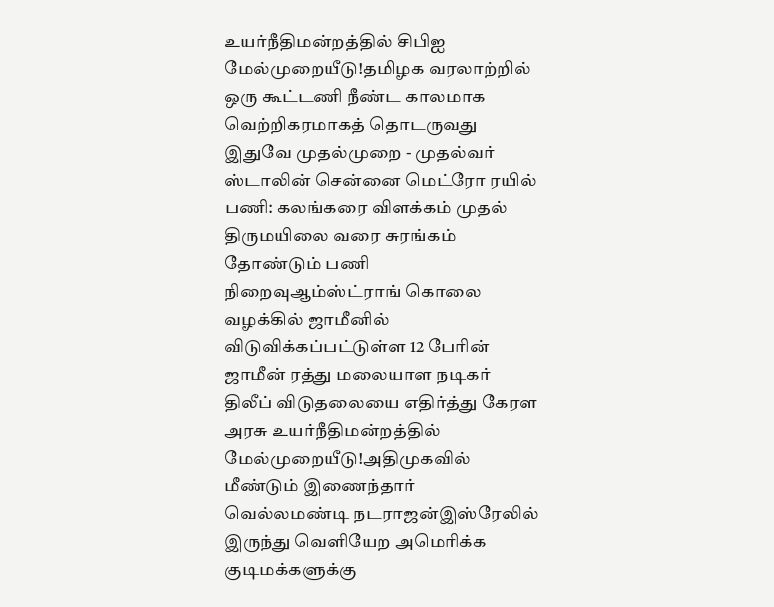உயர்நீதிமன்றத்தில் சிபிஐ மேல்முறையீடு!தமிழக வரலாற்றில் ஒரு கூட்டணி நீண்ட காலமாக வெற்றிகரமாகத் தொடருவது இதுவே முதல்முறை - முதல்வர் ஸ்டாலின் சென்னை மெட்ரோ ரயில் பணி: கலங்கரை விளக்கம் முதல் திருமயிலை வரை சுரங்கம் தோண்டும் பணி நிறைவுஆம்ஸ்ட்ராங் கொலை வழக்கில் ஜாமீனில் விடுவிக்கப்பட்டுள்ள 12 பேரின் ஜாமீன் ரத்து மலையாள நடிகர் திலீப் விடுதலையை எதிர்த்து கேரள அரசு உயர்நீதிமன்றத்தில் மேல்முறையீடு!அதிமுகவில் மீண்டும் இணைந்தார் வெல்லமண்டி நடராஜன்இஸ்ரேலில் இருந்து வெளியேற அமெரிக்க குடிமக்களுக்கு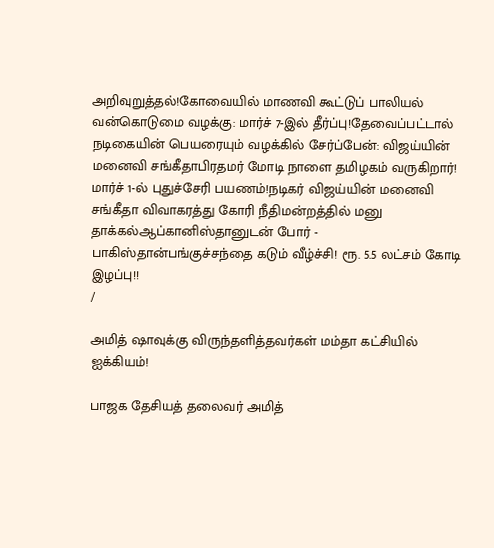அறிவுறுத்தல்!கோவையில் மாணவி கூட்டுப் பாலியல் வன்கொடுமை வழக்கு: மார்ச் 7-இல் தீர்ப்பு!தேவைப்பட்டால் நடிகையின் பெயரையும் வழக்கில் சேர்ப்பேன்: விஜய்யின் மனைவி சங்கீதாபிரதமர் மோடி நாளை தமிழகம் வருகிறார்! மார்ச் 1-ல் புதுச்சேரி பயணம்!நடிகர் விஜய்யின் மனைவி சங்கீதா விவாகரத்து கோரி நீதிமன்றத்தில் மனு தாக்கல்ஆப்கானிஸ்தானுடன் போர் - பாகிஸ்தான்பங்குச்சந்தை கடும் வீழ்ச்சி! ரூ. 5.5 லட்சம் கோடி இழப்பு!!
/

அமித் ஷாவுக்கு விருந்தளித்தவர்கள் மம்தா கட்சியில் ஐக்கியம்!

பாஜக தேசியத் தலைவர் அமித்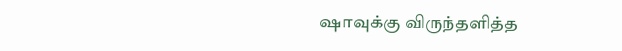ஷாவுக்கு விருந்தளித்த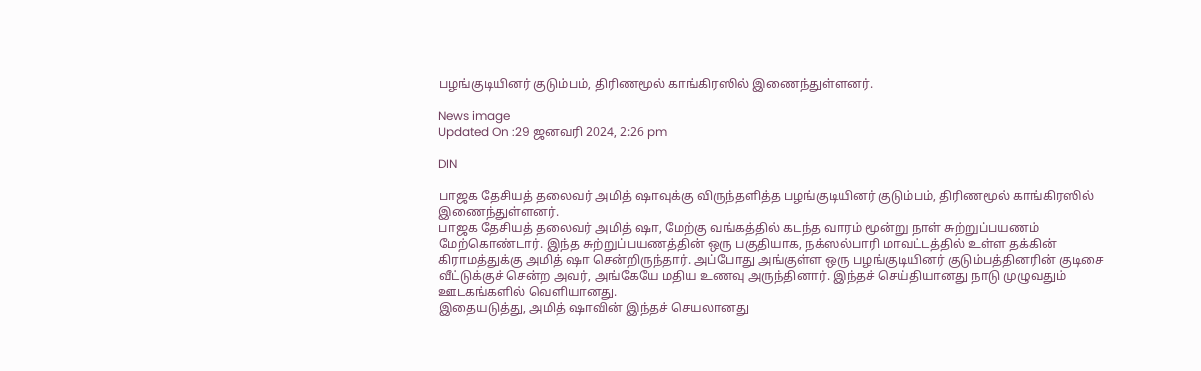பழங்குடியினர் குடும்பம், திரிணமூல் காங்கிரஸில் இணைந்துள்ளனர்.

News image
Updated On :29 ஜனவரி 2024, 2:26 pm

DIN

பாஜக தேசியத் தலைவர் அமித் ஷாவுக்கு விருந்தளித்த பழங்குடியினர் குடும்பம், திரிணமூல் காங்கிரஸில் இணைந்துள்ளனர்.
பாஜக தேசியத் தலைவர் அமித் ஷா, மேற்கு வங்கத்தில் கடந்த வாரம் மூன்று நாள் சுற்றுப்பயணம் மேற்கொண்டார். இந்த சுற்றுப்பயணத்தின் ஒரு பகுதியாக, நக்ஸல்பாரி மாவட்டத்தில் உள்ள தக்கின் கிராமத்துக்கு அமித் ஷா சென்றிருந்தார். அப்போது அங்குள்ள ஒரு பழங்குடியினர் குடும்பத்தினரின் குடிசை வீட்டுக்குச் சென்ற அவர், அங்கேயே மதிய உணவு அருந்தினார். இந்தச் செய்தியானது நாடு முழுவதும் ஊடகங்களில் வெளியானது.
இதையடுத்து, அமித் ஷாவின் இந்தச் செயலானது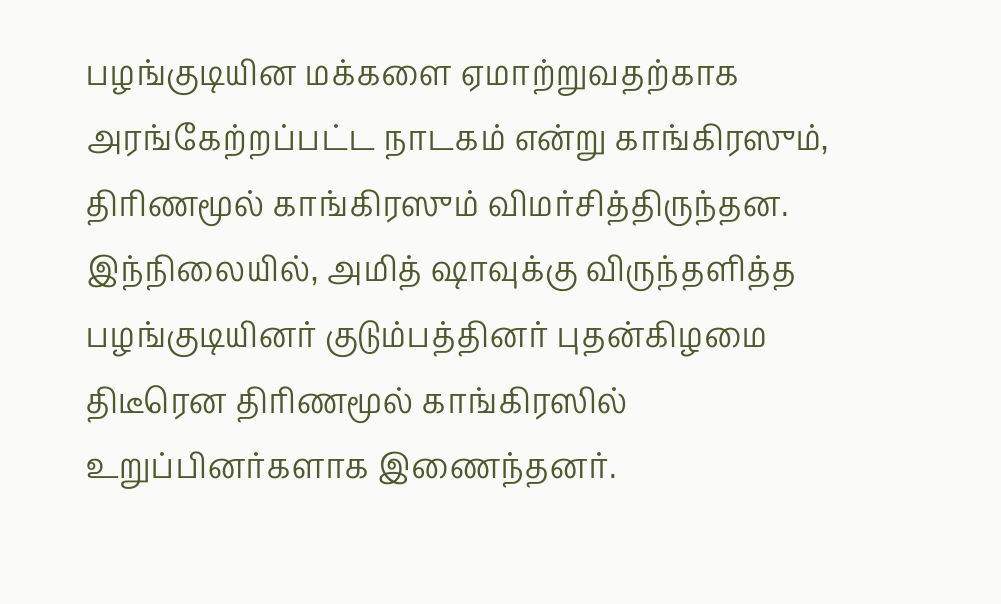பழங்குடியின மக்களை ஏமாற்றுவதற்காக அரங்கேற்றப்பட்ட நாடகம் என்று காங்கிரஸும், திரிணமூல் காங்கிரஸும் விமர்சித்திருந்தன.
இந்நிலையில், அமித் ஷாவுக்கு விருந்தளித்த பழங்குடியினர் குடும்பத்தினர் புதன்கிழமை திடீரென திரிணமூல் காங்கிரஸில் உறுப்பினர்களாக இணைந்தனர்.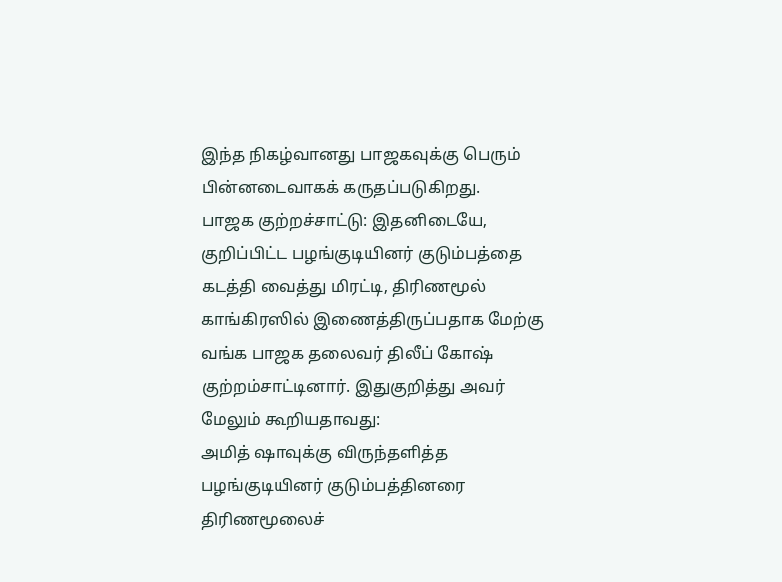இந்த நிகழ்வானது பாஜகவுக்கு பெரும் பின்னடைவாகக் கருதப்படுகிறது.
பாஜக குற்றச்சாட்டு: இதனிடையே, குறிப்பிட்ட பழங்குடியினர் குடும்பத்தை கடத்தி வைத்து மிரட்டி, திரிணமூல் காங்கிரஸில் இணைத்திருப்பதாக மேற்கு வங்க பாஜக தலைவர் திலீப் கோஷ் குற்றம்சாட்டினார். இதுகுறித்து அவர் மேலும் கூறியதாவது:
அமித் ஷாவுக்கு விருந்தளித்த பழங்குடியினர் குடும்பத்தினரை திரிணமூலைச்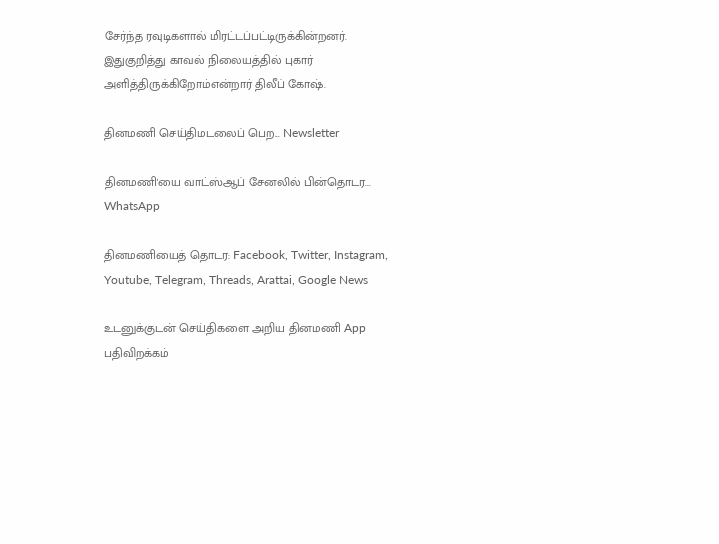சேர்ந்த ரவுடிகளால் மிரட்டப்பட்டிருக்கின்றனர். இதுகுறித்து காவல் நிலையத்தில் புகார் அளித்திருக்கிறோம்என்றார் திலீப் கோஷ்.

தினமணி செய்திமடலைப் பெற... Newsletter

தினமணி'யை வாட்ஸ்ஆப் சேனலில் பின்தொடர... WhatsApp

தினமணியைத் தொடர: Facebook, Twitter, Instagram, Youtube, Telegram, Threads, Arattai, Google News

உடனுக்குடன் செய்திகளை அறிய தினமணி App பதிவிறக்கம்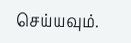செய்யவும்.